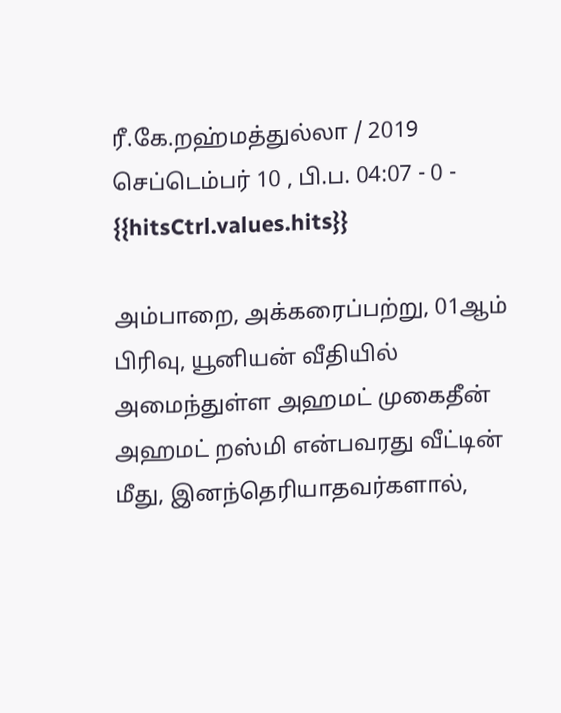ரீ.கே.றஹ்மத்துல்லா / 2019 செப்டெம்பர் 10 , பி.ப. 04:07 - 0 - {{hitsCtrl.values.hits}}

அம்பாறை, அக்கரைப்பற்று, 01ஆம் பிரிவு, யூனியன் வீதியில் அமைந்துள்ள அஹமட் முகைதீன் அஹமட் றஸ்மி என்பவரது வீட்டின் மீது, இனந்தெரியாதவர்களால்,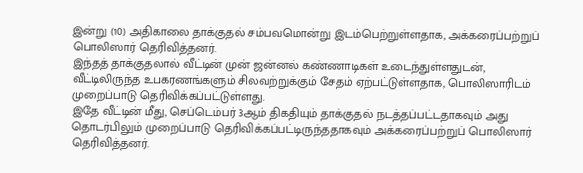இன்று (10) அதிகாலை தாக்குதல் சம்பவமொன்று இடம்பெற்றுள்ளதாக, அக்கரைப்பற்றுப் பொலிஸார் தெரிவித்தனர்.
இந்தத் தாக்குதலால் வீட்டின் முன் ஜன்னல் கண்ணாடிகள் உடைந்துள்ளதுடன், வீட்டிலிருந்த உபகரணங்களும் சிலவற்றுக்கும் சேதம் ஏற்பட்டுள்ளதாக, பொலிஸாரிடம் முறைப்பாடு தெரிவிக்கப்பட்டுள்ளது.
இதே வீட்டின் மீது, செப்டெம்பர் 3ஆம் திகதியும் தாக்குதல் நடத்தப்பட்டதாகவும் அது தொடர்பிலும் முறைப்பாடு தெரிவிக்கப்பட்டிருந்ததாகவும் அக்கரைப்பற்றுப் பொலிஸார் தெரிவித்தனர்.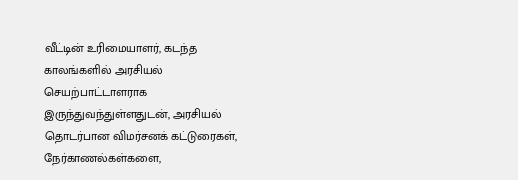வீட்டின் உரிமையாளர், கடந்த காலங்களில் அரசியல் செயற்பாட்டாளராக இருந்துவந்துள்ளதுடன், அரசியல் தொடர்பான விமர்சனக் கட்டுரைகள், நேர்காணல்கள்களை,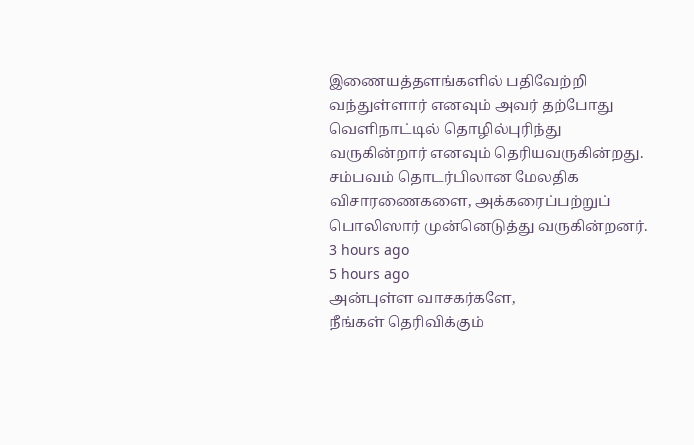இணையத்தளங்களில் பதிவேற்றி வந்துள்ளார் எனவும் அவர் தற்போது வெளிநாட்டில் தொழில்புரிந்து வருகின்றார் எனவும் தெரியவருகின்றது.
சம்பவம் தொடர்பிலான மேலதிக விசாரணைகளை, அக்கரைப்பற்றுப் பொலிஸார் முன்னெடுத்து வருகின்றனர்.
3 hours ago
5 hours ago
அன்புள்ள வாசகர்களே,
நீங்கள் தெரிவிக்கும்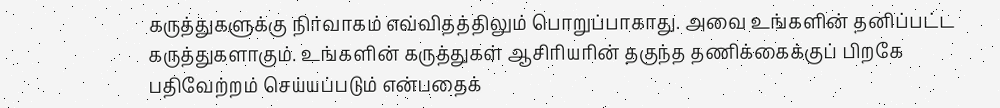கருத்துகளுக்கு நிர்வாகம் எவ்விதத்திலும் பொறுப்பாகாது. அவை உங்களின் தனிப்பட்ட கருத்துகளாகும். உங்களின் கருத்துகள் ஆசிரியரின் தகுந்த தணிக்கைக்குப் பிறகே பதிவேற்றம் செய்யப்படும் என்பதைக்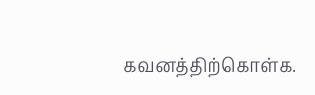கவனத்திற்கொள்க.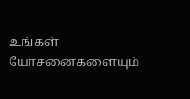உங்கள் யோசனைகளையும்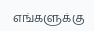எங்களுக்கு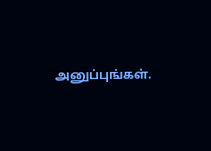அனுப்புங்கள்.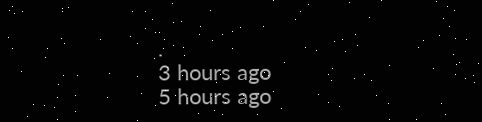.
3 hours ago
5 hours ago